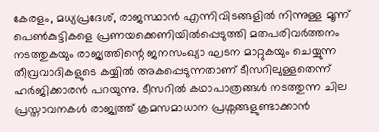കേരളം, മധ്യപ്രദേശ്, രാജസ്ഥാൻ എന്നിവിടങ്ങളിൽ നിന്നുള്ള മൂന്ന് പെൺകുട്ടികളെ പ്രണയക്കെണിയിൽപ്പെടുത്തി മതപരിവർത്തനം നടത്തുകയും രാജ്യത്തിന്റെ ജനസംഖ്യാ ഘടന മാറ്റുകയും ചെയ്യുന്ന തീവ്രവാദികളുടെ കയ്യിൽ അകപ്പെടുന്നതാണ് ടീസറിലുള്ളതെന്ന് ഹർജിക്കാരൻ പറയുന്നു. ടീസറിൽ കഥാപാത്രങ്ങൾ നടത്തുന്ന ചില പ്രസ്താവനകൾ രാജ്യത്ത് ക്രമസമാധാന പ്രശ്നങ്ങളുണ്ടാക്കാൻ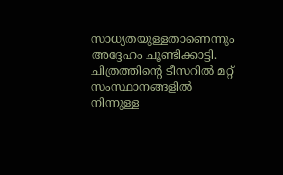സാധ്യതയുള്ളതാണെന്നും അദ്ദേഹം ചൂണ്ടിക്കാട്ടി. ചിത്രത്തിന്റെ ടീസറിൽ മറ്റ് സംസ്ഥാനങ്ങളിൽ നിന്നുള്ള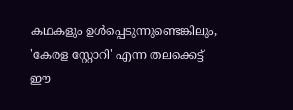കഥകളും ഉൾപ്പെടുന്നുണ്ടെങ്കിലും, 'കേരള സ്റ്റോറി' എന്ന തലക്കെട്ട് ഈ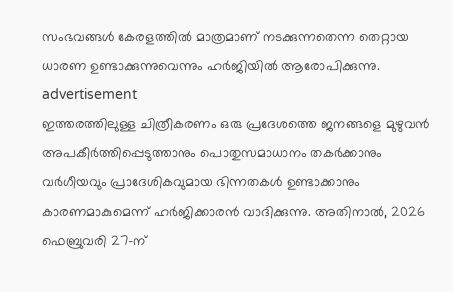സംഭവങ്ങൾ കേരളത്തിൽ മാത്രമാണ് നടക്കുന്നതെന്ന തെറ്റായ ധാരണ ഉണ്ടാക്കുന്നുവെന്നും ഹർജിയിൽ ആരോപിക്കുന്നു.
advertisement
ഇത്തരത്തിലുള്ള ചിത്രീകരണം ഒരു പ്രദേശത്തെ ജനങ്ങളെ മുഴുവൻ അപകീർത്തിപ്പെടുത്താനും പൊതുസമാധാനം തകർക്കാനും വർഗീയവും പ്രാദേശികവുമായ ഭിന്നതകൾ ഉണ്ടാക്കാനും കാരണമാകുമെന്ന് ഹർജിക്കാരൻ വാദിക്കുന്നു. അതിനാൽ, 2026 ഫെബ്രുവരി 27-ന്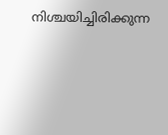നിശ്ചയിച്ചിരിക്കുന്ന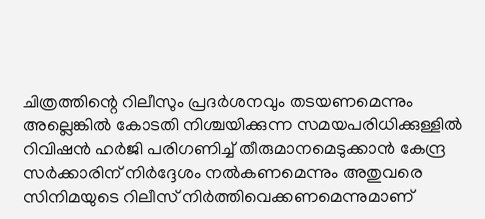ചിത്രത്തിന്റെ റിലീസും പ്രദർശനവും തടയണമെന്നും അല്ലെങ്കിൽ കോടതി നിശ്ചയിക്കുന്ന സമയപരിധിക്കുള്ളിൽ റിവിഷൻ ഹർജി പരിഗണിച്ച് തീരുമാനമെടുക്കാൻ കേന്ദ്ര സർക്കാരിന് നിർദ്ദേശം നൽകണമെന്നും അതുവരെ സിനിമയുടെ റിലീസ് നിർത്തിവെക്കണമെന്നുമാണ്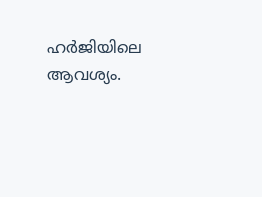ഹർജിയിലെ ആവശ്യം.